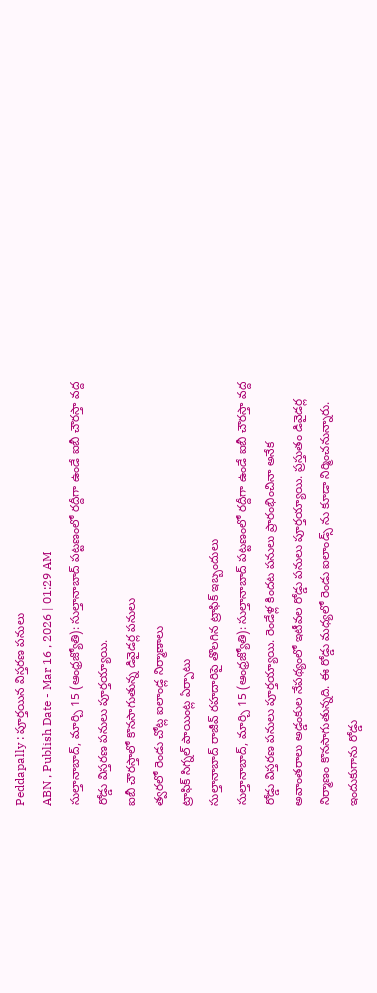Peddapally : పూర్తయిన విస్తరణ పనులు
ABN , Publish Date - Mar 16 , 2026 | 01:29 AM
సుల్తానాబాద్, మార్చి 15 (ఆంధ్రజ్యోతి): సుల్తానాబాద్ పట్టణంలో రద్దీగా ఉండే ఐబీ చౌరస్తా వద్ద రోడ్డు విస్తరణ పనులు పూర్తయ్యాయి.
ఐబీ చౌరస్తాలో కొనసాగుతున్న డివైడర్ల పనులు
త్వరలో రెండు చోట్ల ఐలాండ్ల నిర్మాణాలు
ట్రాఫిక్ సిగ్నల్ పాయింట్ల ఏర్పాటు
సుల్తానాబాద్ రాజీవ్ రహదారిపై తొలగిన ట్రాఫిక్ ఇబ్బందులు
సుల్తానాబాద్, మార్చి 15 (ఆంధ్రజ్యోతి): సుల్తానాబాద్ పట్టణంలో రద్దీగా ఉండే ఐబీ చౌరస్తా వద్ద రోడ్డు విస్తరణ పనులు పూర్తయ్యాయి. రెండేళ్ల కిందట పనులు ప్రారంభించినా అనేక అవాంతరాలు అడ్డంకుల నేపథ్యంలో ఇటీవల రోడ్డు పనులు పూర్తయ్యాయి. ప్రస్తుతం డివైడర్ల నిర్మాణం కొనసాగుతున్నది. ఈ రోడ్డు మధ్యలో రెండు ఐలాండ్స్ ను కూడా నిర్మించనున్నారు. ఇందుకుగాను రోడ్డు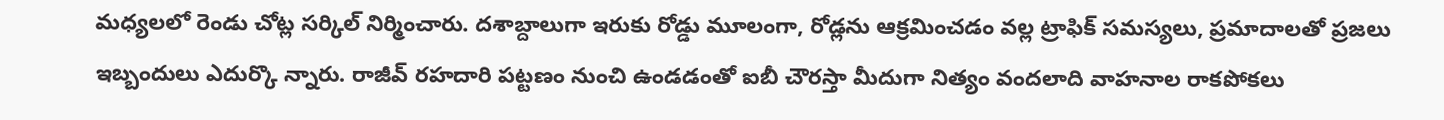మధ్యలలో రెండు చోట్ల సర్కిల్ నిర్మించారు. దశాబ్దాలుగా ఇరుకు రోడ్డు మూలంగా, రోడ్లను ఆక్రమించడం వల్ల ట్రాఫిక్ సమస్యలు, ప్రమాదాలతో ప్రజలు ఇబ్బందులు ఎదుర్కొ న్నారు. రాజీవ్ రహదారి పట్టణం నుంచి ఉండడంతో ఐబీ చౌరస్తా మీదుగా నిత్యం వందలాది వాహనాల రాకపోకలు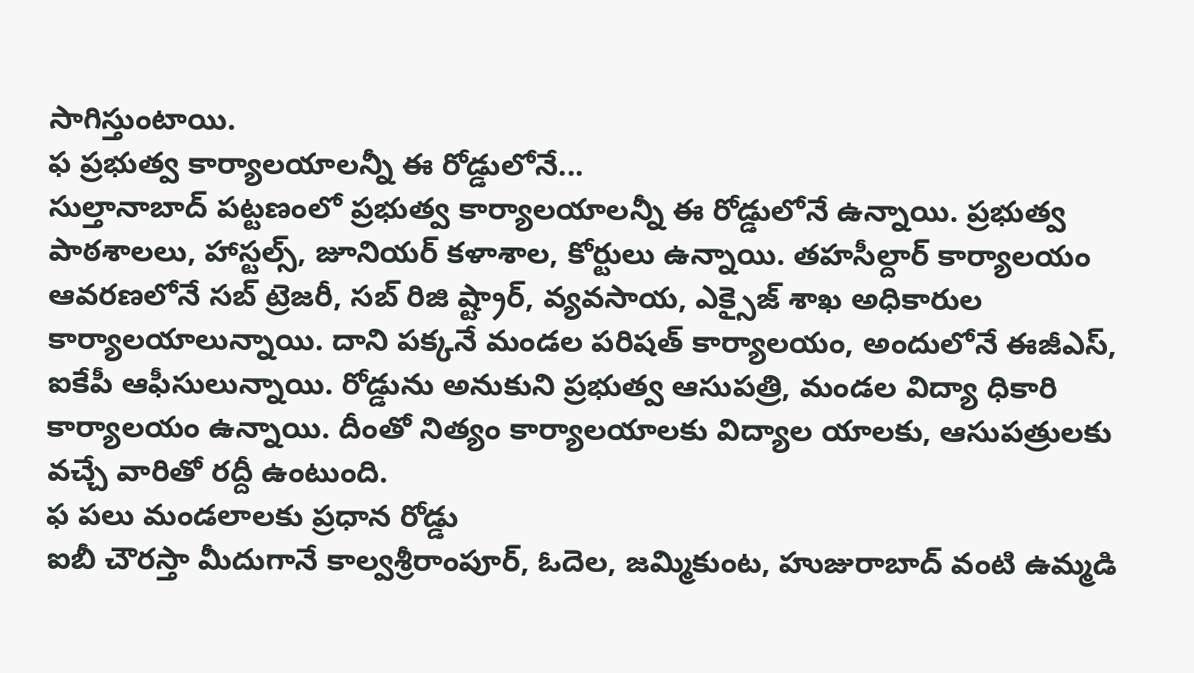సాగిస్తుంటాయి.
ఫ ప్రభుత్వ కార్యాలయాలన్నీ ఈ రోడ్డులోనే...
సుల్తానాబాద్ పట్టణంలో ప్రభుత్వ కార్యాలయాలన్నీ ఈ రోడ్డులోనే ఉన్నాయి. ప్రభుత్వ పాఠశాలలు, హాస్టల్స్, జూనియర్ కళాశాల, కోర్టులు ఉన్నాయి. తహసీల్దార్ కార్యాలయం ఆవరణలోనే సబ్ ట్రెజరీ, సబ్ రిజి ష్ట్రార్, వ్యవసాయ, ఎక్సైజ్ శాఖ అధికారుల కార్యాలయాలున్నాయి. దాని పక్కనే మండల పరిషత్ కార్యాలయం, అందులోనే ఈజీఎస్, ఐకేపీ ఆఫీసులున్నాయి. రోడ్డును అనుకుని ప్రభుత్వ ఆసుపత్రి, మండల విద్యా ధికారి కార్యాలయం ఉన్నాయి. దీంతో నిత్యం కార్యాలయాలకు విద్యాల యాలకు, ఆసుపత్రులకు వచ్చే వారితో రద్దీ ఉంటుంది.
ఫ పలు మండలాలకు ప్రధాన రోడ్డు
ఐబీ చౌరస్తా మీదుగానే కాల్వశ్రీరాంపూర్, ఓదెల, జమ్మికుంట, హుజురాబాద్ వంటి ఉమ్మడి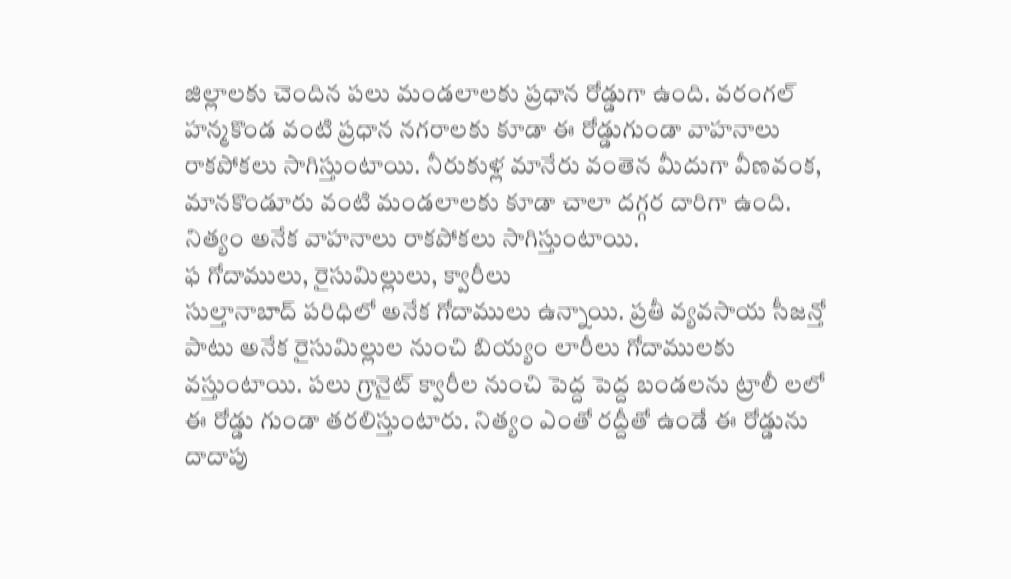జిల్లాలకు చెందిన పలు మండలాలకు ప్రధాన రోడ్డుగా ఉంది. వరంగల్ హన్మకొండ వంటి ప్రధాన నగరాలకు కూడా ఈ రోడ్డుగుండా వాహనాలు రాకపోకలు సాగిస్తుంటాయి. నీరుకుళ్ల మానేరు వంతెన మీదుగా వీణవంక, మానకొండూరు వంటి మండలాలకు కూడా చాలా దగ్గర దారిగా ఉంది. నిత్యం అనేక వాహనాలు రాకపోకలు సాగిస్తుంటాయి.
ఫ గోదాములు, రైసుమిల్లులు, క్వారీలు
సుల్తానాబాద్ పరిధిలో అనేక గోదాములు ఉన్నాయి. ప్రతీ వ్యవసాయ సీజన్తో పాటు అనేక రైసుమిల్లుల నుంచి బియ్యం లారీలు గోదాములకు వస్తుంటాయి. పలు గ్రానైట్ క్వారీల నుంచి పెద్ద పెద్ద బండలను ట్రాలీ లలో ఈ రోడ్డు గుండా తరలిస్తుంటారు. నిత్యం ఎంతో రద్దీతో ఉండే ఈ రోడ్డును దాదాపు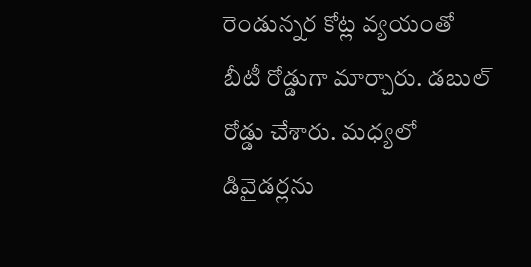రెండున్నర కోట్ల వ్యయంతో బీటీ రోడ్డుగా మార్చారు. డబుల్ రోడ్డు చేశారు. మధ్యలో డివైడర్లను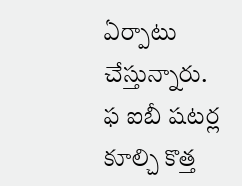ఏర్పాటు చేస్తున్నారు.
ఫ ఐబీ షటర్ల కూల్చి కొత్త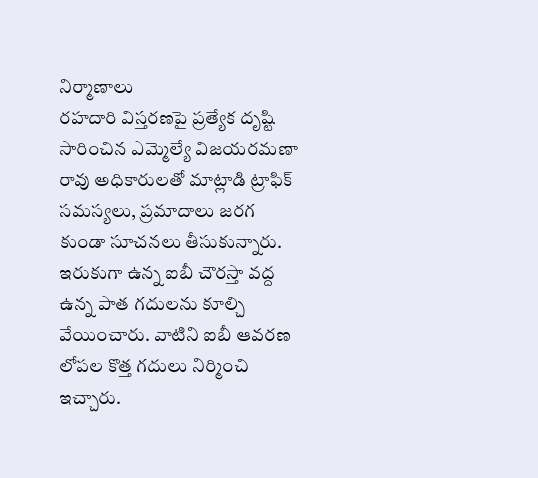నిర్మాణాలు
రహదారి విస్తరణపై ప్రత్యేక దృష్టి సారించిన ఎమ్మెల్యే విజయరమణా రావు అధికారులతో మాట్లాడి ట్రాఫిక్ సమస్యలు, ప్రమాదాలు జరగ కుండా సూచనలు తీసుకున్నారు. ఇరుకుగా ఉన్న ఐబీ చౌరస్తా వద్ద ఉన్న పాత గదులను కూల్చి వేయించారు. వాటిని ఐబీ ఆవరణ లోపల కొత్త గదులు నిర్మించి ఇచ్చారు.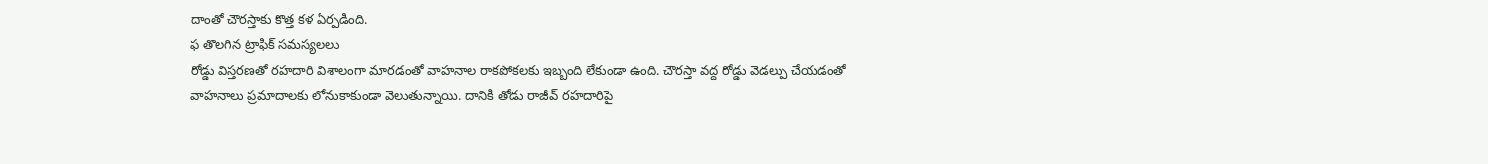దాంతో చౌరస్తాకు కొత్త కళ ఏర్పడింది.
ఫ తొలగిన ట్రాఫిక్ సమస్యలలు
రోడ్డు విస్తరణతో రహదారి విశాలంగా మారడంతో వాహనాల రాకపోకలకు ఇబ్బంది లేకుండా ఉంది. చౌరస్తా వద్ద రోడ్డు వెడల్పు చేయడంతో వాహనాలు ప్రమాదాలకు లోనుకాకుండా వెలుతున్నాయి. దానికి తోడు రాజీవ్ రహదారిపై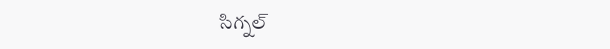సిగ్నల్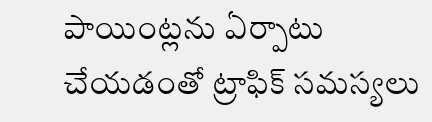పాయింట్లను ఏర్పాటు చేయడంతో ట్రాఫిక్ సమస్యలు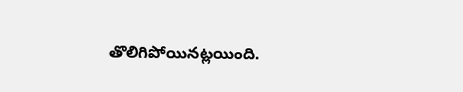తొలిగిపోయినట్లయింది.